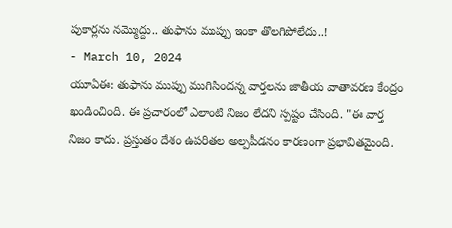పుకార్లను నమ్మొద్దు.. తుఫాను ముప్పు ఇంకా తొలగిపోలేదు..!
- March 10, 2024
యూఏఈ: తుఫాను ముప్పు ముగిసిందన్న వార్తలను జాతీయ వాతావరణ కేంద్రం ఖండించింది. ఈ ప్రచారంలో ఎలాంటి నిజం లేదని స్పష్టం చేసింది. "ఈ వార్త నిజం కాదు. ప్రస్తుతం దేశం ఉపరితల అల్పపీడనం కారణంగా ప్రభావితమైంది.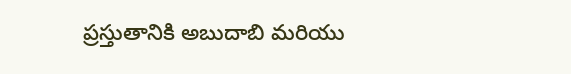ప్రస్తుతానికి అబుదాబి మరియు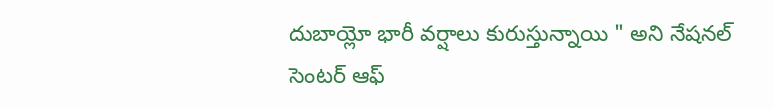దుబాయ్లో భారీ వర్షాలు కురుస్తున్నాయి " అని నేషనల్ సెంటర్ ఆఫ్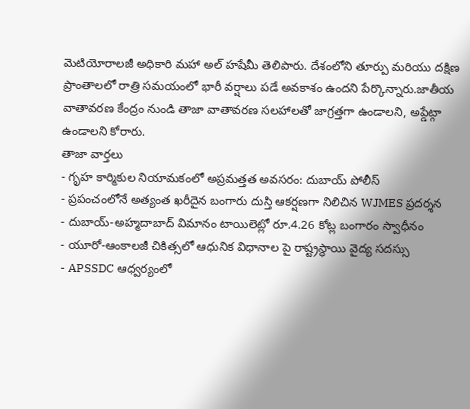మెటియోరాలజీ అధికారి మహా అల్ హషేమీ తెలిపారు. దేశంలోని తూర్పు మరియు దక్షిణ ప్రాంతాలలో రాత్రి సమయంలో భారీ వర్షాలు పడే అవకాశం ఉందని పేర్కొన్నారు.జాతీయ వాతావరణ కేంద్రం నుండి తాజా వాతావరణ సలహాలతో జాగ్రత్తగా ఉండాలని, అప్డేట్గా ఉండాలని కోరారు.
తాజా వార్తలు
- గృహ కార్మికుల నియామకంలో అప్రమత్తత అవసరం: దుబాయ్ పోలీస్
- ప్రపంచంలోనే అత్యంత ఖరీదైన బంగారు దుస్తి ఆకర్షణగా నిలిచిన WJMES ప్రదర్శన
- దుబాయ్-అహ్మదాబాద్ విమానం టాయిలెట్లో రూ.4.26 కోట్ల బంగారం స్వాధీనం
- యూరో-ఆంకాలజీ చికిత్సలో ఆధునిక విధానాల పై రాష్ట్రస్థాయి వైద్య సదస్సు
- APSSDC ఆధ్వర్యంలో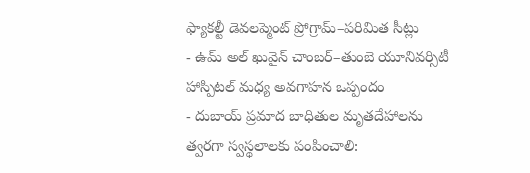ఫ్యాకల్టీ డెవలప్మెంట్ ప్రోగ్రామ్–పరిమిత సీట్లు
- ఉమ్ అల్ ఖువైన్ చాంబర్–తుంబె యూనివర్సిటీ హాస్పిటల్ మధ్య అవగాహన ఒప్పందం
- దుబాయ్ ప్రమాద బాధితుల మృతదేహాలను త్వరగా స్వస్థలాలకు పంపించాలి: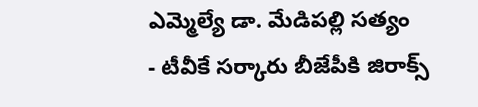ఎమ్మెల్యే డా. మేడిపల్లి సత్యం
- టీవీకే సర్కారు బీజేపీకి జిరాక్స్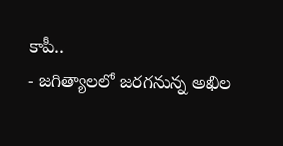కాపీ..
- జగిత్యాలలో జరగనున్న అఖిల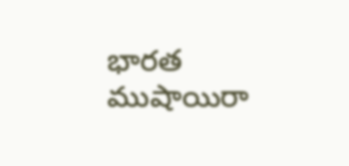భారత ముషాయిరా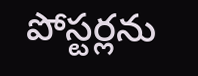పోస్టర్లను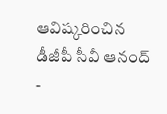ఆవిష్కరించిన డీజీపీ సీవీ ఆనంద్
-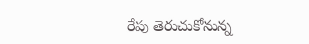రేపు తెరుచుకోనున్న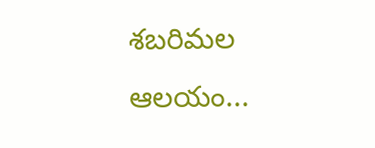శబరిమల ఆలయం...